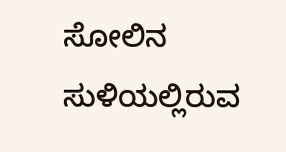ಸೋಲಿನ ಸುಳಿಯಲ್ಲಿರುವ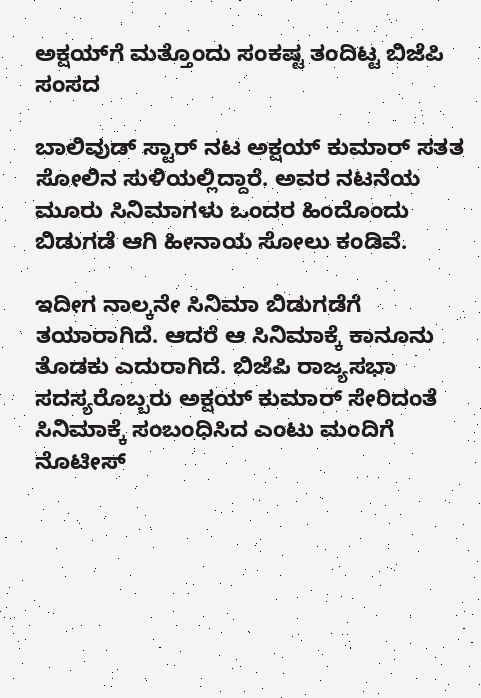ಅಕ್ಷಯ್‌ಗೆ ಮತ್ತೊಂದು ಸಂಕಷ್ಟ ತಂದಿಟ್ಟ ಬಿಜೆಪಿ ಸಂಸದ

ಬಾಲಿವುಡ್ ಸ್ಟಾರ್ ನಟ ಅಕ್ಷಯ್ ಕುಮಾರ್ ಸತತ ಸೋಲಿನ ಸುಳಿಯಲ್ಲಿದ್ದಾರೆ. ಅವರ ನಟನೆಯ ಮೂರು ಸಿನಿಮಾಗಳು ಒಂದರ ಹಿಂದೊಂದು ಬಿಡುಗಡೆ ಆಗಿ ಹೀನಾಯ ಸೋಲು ಕಂಡಿವೆ.

ಇದೀಗ ನಾಲ್ಕನೇ ಸಿನಿಮಾ ಬಿಡುಗಡೆಗೆ ತಯಾರಾಗಿದೆ. ಆದರೆ ಆ ಸಿನಿಮಾಕ್ಕೆ ಕಾನೂನು ತೊಡಕು ಎದುರಾಗಿದೆ. ಬಿಜೆಪಿ ರಾಜ್ಯಸಭಾ ಸದಸ್ಯರೊಬ್ಬರು ಅಕ್ಷಯ್ ಕುಮಾರ್ ಸೇರಿದಂತೆ ಸಿನಿಮಾಕ್ಕೆ ಸಂಬಂಧಿಸಿದ ಎಂಟು ಮಂದಿಗೆ ನೊಟೀಸ್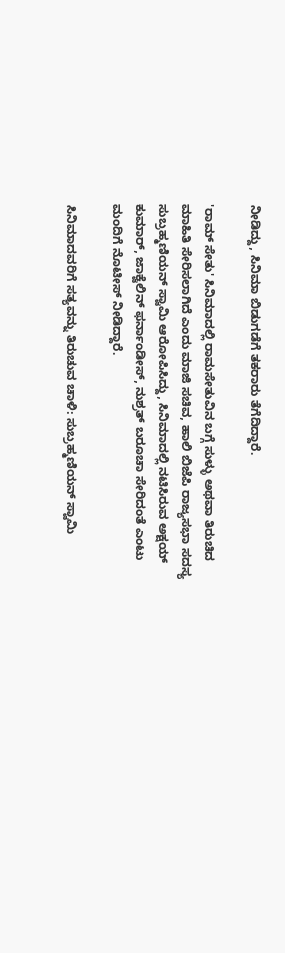ನೀಡಿದ್ದು, ಸಿನಿಮಾ ಬಿಡುಗಡೆಗೆ ತಕರಾರು ತೆಗೆದಿದ್ದಾರೆ.

'ರಾಮ್ ಸೇತು' ಸಿನಿಮಾದಲ್ಲಿ ರಾಮಸೇತುವಿನ ಬಗ್ಗೆ ಸುಳ್ಳು ಅಥವಾ ತಿರುಚಿದ ಮಾಹಿತಿ ಸೇರಿಸಲಾಗಿದೆ ಎಂದು ಮಾಜಿ ಸಚಿವ, ಹಾಲಿ ಬಿಜೆಪಿ ರಾಜ್ಯಸಭಾ ಸದಸ್ಯ ಸುಬ್ರಹ್ಮಣಿಯನ್ ಸ್ವಾಮಿ ಆರೋಪಿಸಿದ್ದು, ಸಿನಿಮಾದಲ್ಲಿ ನಟಿಸಿರುವ ಅಕ್ಷಯ್ ಕುಮಾರ್, ಜಾಕ್ವೆಲಿನ್ ಫರ್ನಾಂಡೀಸ್, ನುಶ್ರತ್ ಬರೂಚಾ ಸೇರಿದಂತೆ ಎಂಟು ಮಂದಿಗೆ ನೊಟೀಸ್ ನೀಡಿದ್ದಾರೆ.

ಸಿನಿಮಾದವರಿಗೆ ಸತ್ಯವನ್ನು ತಿರುಚುವ ಚಾಳಿ: ಸುಬ್ರಹ್ಮಣಿಯನ್ ಸ್ವಾಮಿ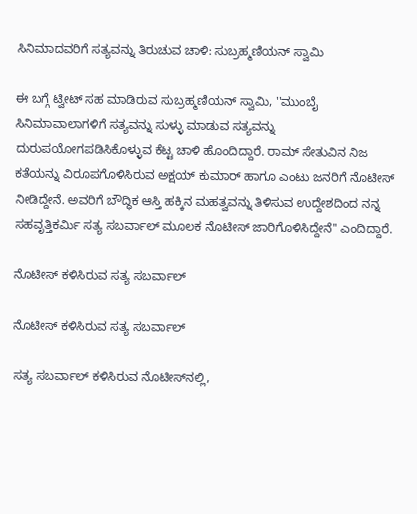ಸಿನಿಮಾದವರಿಗೆ ಸತ್ಯವನ್ನು ತಿರುಚುವ ಚಾಳಿ: ಸುಬ್ರಹ್ಮಣಿಯನ್ ಸ್ವಾಮಿ

ಈ ಬಗ್ಗೆ ಟ್ವೀಟ್ ಸಹ ಮಾಡಿರುವ ಸುಬ್ರಹ್ಮಣಿಯನ್ ಸ್ವಾಮಿ, ''ಮುಂಬೈ ಸಿನಿಮಾವಾಲಾಗಳಿಗೆ ಸತ್ಯವನ್ನು ಸುಳ್ಳು ಮಾಡುವ ಸತ್ಯವನ್ನು ದುರುಪಯೋಗಪಡಿಸಿಕೊಳ್ಳುವ ಕೆಟ್ಟ ಚಾಳಿ ಹೊಂದಿದ್ದಾರೆ. ರಾಮ್ ಸೇತುವಿನ ನಿಜ ಕತೆಯನ್ನು ವಿರೂಪಗೊಳಿಸಿರುವ ಅಕ್ಷಯ್ ಕುಮಾರ್ ಹಾಗೂ ಎಂಟು ಜನರಿಗೆ ನೊಟೀಸ್ ನೀಡಿದ್ದೇನೆ. ಅವರಿಗೆ ಬೌದ್ಧಿಕ ಆಸ್ತಿ ಹಕ್ಕಿನ ಮಹತ್ವವನ್ನು ತಿಳಿಸುವ ಉದ್ದೇಶದಿಂದ ನನ್ನ ಸಹವೃತ್ತಿಕರ್ಮಿ ಸತ್ಯ ಸಬರ್ವಾಲ್ ಮೂಲಕ ನೊಟೀಸ್ ಜಾರಿಗೊಳಿಸಿದ್ದೇನೆ'' ಎಂದಿದ್ದಾರೆ.

ನೊಟೀಸ್ ಕಳಿಸಿರುವ ಸತ್ಯ ಸಬರ್ವಾಲ್

ನೊಟೀಸ್ ಕಳಿಸಿರುವ ಸತ್ಯ ಸಬರ್ವಾಲ್

ಸತ್ಯ ಸಬರ್ವಾಲ್ ಕಳಿಸಿರುವ ನೊಟೀಸ್‌ನಲ್ಲಿ,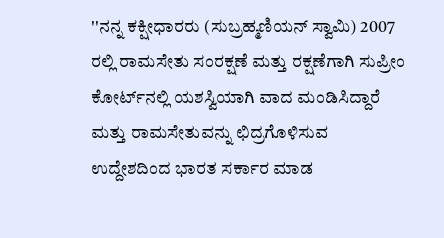''ನನ್ನ ಕಕ್ಷೀಧಾರರು (ಸುಬ್ರಹ್ಮಣಿಯನ್ ಸ್ವಾಮಿ) 2007 ರಲ್ಲಿ ರಾಮಸೇತು ಸಂರಕ್ಷಣೆ ಮತ್ತು ರಕ್ಷಣೆಗಾಗಿ ಸುಪ್ರೀಂ ಕೋರ್ಟ್‌ನಲ್ಲಿ ಯಶಸ್ವಿಯಾಗಿ ವಾದ ಮಂಡಿಸಿದ್ದಾರೆ ಮತ್ತು ರಾಮಸೇತುವನ್ನು ಛಿದ್ರಗೊಳಿಸುವ ಉದ್ದೇಶದಿಂದ ಭಾರತ ಸರ್ಕಾರ ಮಾಡ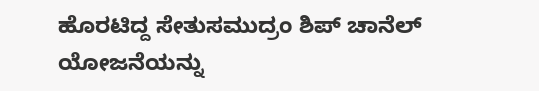ಹೊರಟಿದ್ದ ಸೇತುಸಮುದ್ರಂ ಶಿಪ್ ಚಾನೆಲ್ ಯೋಜನೆಯನ್ನು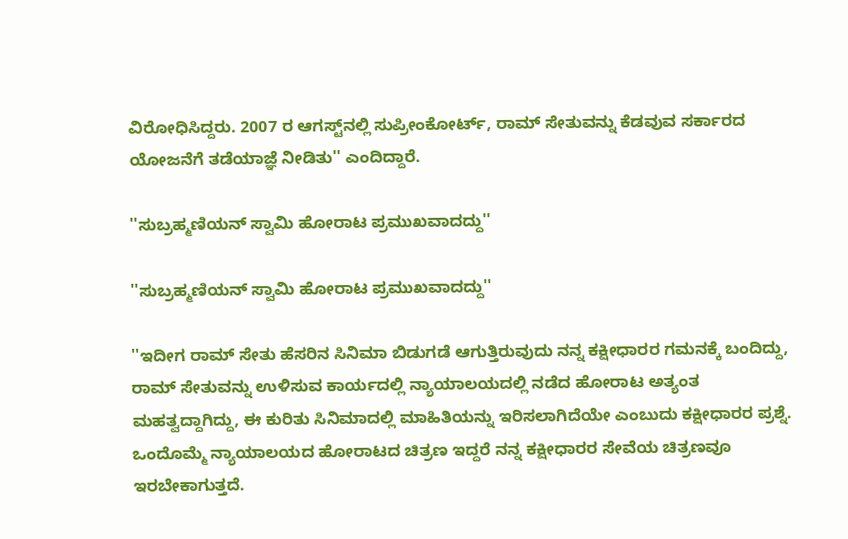ವಿರೋಧಿಸಿದ್ದರು. 2007 ರ ಆಗಸ್ಟ್‌ನಲ್ಲಿ ಸುಪ್ರೀಂಕೋರ್ಟ್, ರಾಮ್ ಸೇತುವನ್ನು ಕೆಡವುವ ಸರ್ಕಾರದ ಯೋಜನೆಗೆ ತಡೆಯಾಜ್ಞೆ ನೀಡಿತು'' ಎಂದಿದ್ದಾರೆ.

''ಸುಬ್ರಹ್ಮಣಿಯನ್ ಸ್ವಾಮಿ ಹೋರಾಟ ಪ್ರಮುಖವಾದದ್ದು''

''ಸುಬ್ರಹ್ಮಣಿಯನ್ ಸ್ವಾಮಿ ಹೋರಾಟ ಪ್ರಮುಖವಾದದ್ದು''

''ಇದೀಗ ರಾಮ್ ಸೇತು ಹೆಸರಿನ ಸಿನಿಮಾ ಬಿಡುಗಡೆ ಆಗುತ್ತಿರುವುದು ನನ್ನ ಕಕ್ಷೀಧಾರರ ಗಮನಕ್ಕೆ ಬಂದಿದ್ದು, ರಾಮ್ ಸೇತುವನ್ನು ಉಳಿಸುವ ಕಾರ್ಯದಲ್ಲಿ ನ್ಯಾಯಾಲಯದಲ್ಲಿ ನಡೆದ ಹೋರಾಟ ಅತ್ಯಂತ ಮಹತ್ವದ್ದಾಗಿದ್ದು, ಈ ಕುರಿತು ಸಿನಿಮಾದಲ್ಲಿ ಮಾಹಿತಿಯನ್ನು ಇರಿಸಲಾಗಿದೆಯೇ ಎಂಬುದು ಕಕ್ಷೀಧಾರರ ಪ್ರಶ್ನೆ. ಒಂದೊಮ್ಮೆ ನ್ಯಾಯಾಲಯದ ಹೋರಾಟದ ಚಿತ್ರಣ ಇದ್ದರೆ ನನ್ನ ಕಕ್ಷೀಧಾರರ ಸೇವೆಯ ಚಿತ್ರಣವೂ ಇರಬೇಕಾಗುತ್ತದೆ.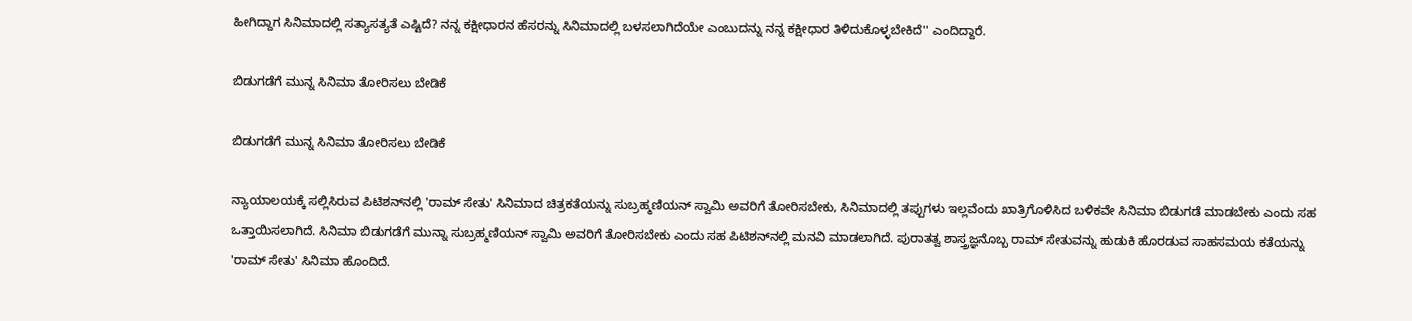ಹೀಗಿದ್ದಾಗ ಸಿನಿಮಾದಲ್ಲಿ ಸತ್ಯಾಸತ್ಯತೆ ಎಷ್ಟಿದೆ? ನನ್ನ ಕಕ್ಷೀಧಾರನ ಹೆಸರನ್ನು ಸಿನಿಮಾದಲ್ಲಿ ಬಳಸಲಾಗಿದೆಯೇ ಎಂಬುದನ್ನು ನನ್ನ ಕಕ್ಷೀಧಾರ ತಿಳಿದುಕೊಳ್ಳಬೇಕಿದೆ'' ಎಂದಿದ್ದಾರೆ.

ಬಿಡುಗಡೆಗೆ ಮುನ್ನ ಸಿನಿಮಾ ತೋರಿಸಲು ಬೇಡಿಕೆ

ಬಿಡುಗಡೆಗೆ ಮುನ್ನ ಸಿನಿಮಾ ತೋರಿಸಲು ಬೇಡಿಕೆ

ನ್ಯಾಯಾಲಯಕ್ಕೆ ಸಲ್ಲಿಸಿರುವ ಪಿಟಿಶನ್‌ನಲ್ಲಿ 'ರಾಮ್ ಸೇತು' ಸಿನಿಮಾದ ಚಿತ್ರಕತೆಯನ್ನು ಸುಬ್ರಹ್ಮಣಿಯನ್ ಸ್ವಾಮಿ ಅವರಿಗೆ ತೋರಿಸಬೇಕು, ಸಿನಿಮಾದಲ್ಲಿ ತಪ್ಪುಗಳು ಇಲ್ಲವೆಂದು ಖಾತ್ರಿಗೊಳಿಸಿದ ಬಳಿಕವೇ ಸಿನಿಮಾ ಬಿಡುಗಡೆ ಮಾಡಬೇಕು ಎಂದು ಸಹ ಒತ್ತಾಯಿಸಲಾಗಿದೆ. ಸಿನಿಮಾ ಬಿಡುಗಡೆಗೆ ಮುನ್ನಾ ಸುಬ್ರಹ್ಮಣಿಯನ್ ಸ್ವಾಮಿ ಅವರಿಗೆ ತೋರಿಸಬೇಕು ಎಂದು ಸಹ ಪಿಟಿಶನ್‌ನಲ್ಲಿ ಮನವಿ ಮಾಡಲಾಗಿದೆ. ಪುರಾತತ್ವ ಶಾಸ್ತ್ರಜ್ಞನೊಬ್ಬ ರಾಮ್ ಸೇತುವನ್ನು ಹುಡುಕಿ ಹೊರಡುವ ಸಾಹಸಮಯ ಕತೆಯನ್ನು 'ರಾಮ್ ಸೇತು' ಸಿನಿಮಾ ಹೊಂದಿದೆ.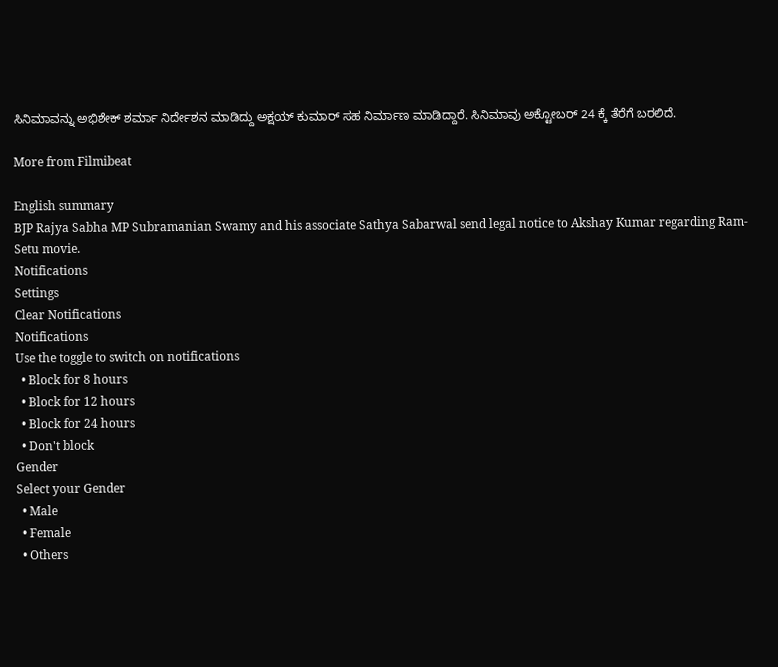ಸಿನಿಮಾವನ್ನು ಅಭಿಶೇಕ್ ಶರ್ಮಾ ನಿರ್ದೇಶನ ಮಾಡಿದ್ದು ಅಕ್ಷಯ್ ಕುಮಾರ್ ಸಹ ನಿರ್ಮಾಣ ಮಾಡಿದ್ದಾರೆ. ಸಿನಿಮಾವು ಅಕ್ಟೋಬರ್ 24 ಕ್ಕೆ ತೆರೆಗೆ ಬರಲಿದೆ.

More from Filmibeat

English summary
BJP Rajya Sabha MP Subramanian Swamy and his associate Sathya Sabarwal send legal notice to Akshay Kumar regarding Ram-Setu movie.
Notifications
Settings
Clear Notifications
Notifications
Use the toggle to switch on notifications
  • Block for 8 hours
  • Block for 12 hours
  • Block for 24 hours
  • Don't block
Gender
Select your Gender
  • Male
  • Female
  • Others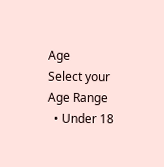Age
Select your Age Range
  • Under 18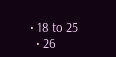• 18 to 25
  • 26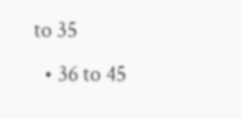to 35
  • 36 to 45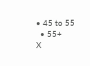• 45 to 55
  • 55+
X